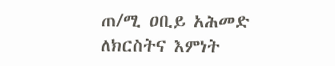ጠ/ሚ ዐቢይ አሕመድ ለክርስትና እምነት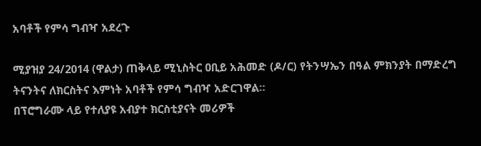አባቶች የምሳ ግብዣ አደረጉ

ሚያዝያ 24/2014 (ዋልታ) ጠቅላይ ሚኒስትር ዐቢይ አሕመድ (ዶ/ር) የትንሣኤን በዓል ምክንያት በማድረግ ትናንትና ለክርስትና እምነት አባቶች የምሳ ግብዣ አድርገዋል።
በፕሮግራሙ ላይ የተለያዩ አብያተ ክርስቲያናት መሪዎች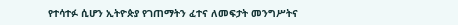የተሳተፉ ሲሆን ኢትዮጵያ የገጠማትን ፈተና ለመፍታት መንግሥትና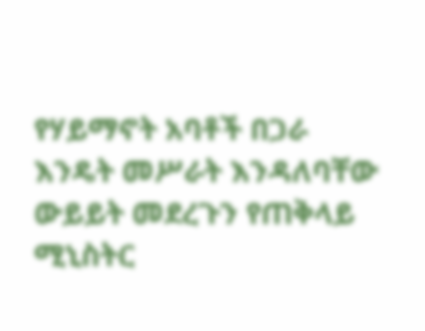የሃይማኖት አባቶች በጋራ እንዴት መሥራት እንዳለባቸው ውይይት መደረጉን የጠቅላይ ሚኒስትር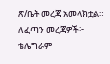ጽ/ቤት መረጃ አመላክቷል።
ለፈጣን መረጃዎች፦
ቴሌግራም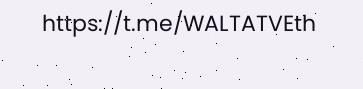https://t.me/WALTATVEth